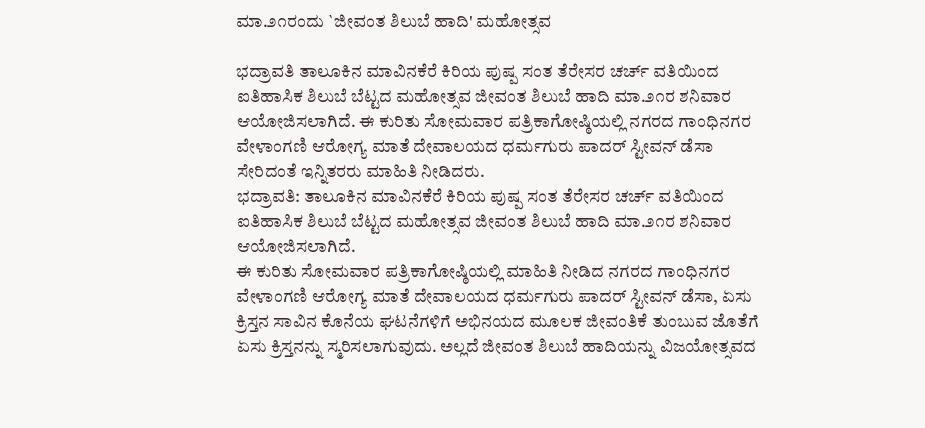ಮಾ.೨೧ರಂದು `ಜೀವಂತ ಶಿಲುಬೆ ಹಾದಿ' ಮಹೋತ್ಸವ

ಭದ್ರಾವತಿ ತಾಲೂಕಿನ ಮಾವಿನಕೆರೆ ಕಿರಿಯ ಪುಷ್ಪ ಸಂತ ತೆರೇಸರ ಚರ್ಚ್ ವತಿಯಿಂದ ಐತಿಹಾಸಿಕ ಶಿಲುಬೆ ಬೆಟ್ಟದ ಮಹೋತ್ಸವ ಜೀವಂತ ಶಿಲುಬೆ ಹಾದಿ ಮಾ.೨೧ರ ಶನಿವಾರ ಆಯೋಜಿಸಲಾಗಿದೆ. ಈ ಕುರಿತು ಸೋಮವಾರ ಪತ್ರಿಕಾಗೋಷ್ಠಿಯಲ್ಲಿ ನಗರದ ಗಾಂಧಿನಗರ ವೇಳಾಂಗಣಿ ಆರೋಗ್ಯ ಮಾತೆ ದೇವಾಲಯದ ಧರ್ಮಗುರು ಪಾದರ್ ಸ್ಟೀವನ್ ಡೆಸಾ ಸೇರಿದಂತೆ ಇನ್ನಿತರರು ಮಾಹಿತಿ ನೀಡಿದರು.
ಭದ್ರಾವತಿ: ತಾಲೂಕಿನ ಮಾವಿನಕೆರೆ ಕಿರಿಯ ಪುಷ್ಪ ಸಂತ ತೆರೇಸರ ಚರ್ಚ್ ವತಿಯಿಂದ ಐತಿಹಾಸಿಕ ಶಿಲುಬೆ ಬೆಟ್ಟದ ಮಹೋತ್ಸವ ಜೀವಂತ ಶಿಲುಬೆ ಹಾದಿ ಮಾ.೨೧ರ ಶನಿವಾರ ಆಯೋಜಿಸಲಾಗಿದೆ.
ಈ ಕುರಿತು ಸೋಮವಾರ ಪತ್ರಿಕಾಗೋಷ್ಠಿಯಲ್ಲಿ ಮಾಹಿತಿ ನೀಡಿದ ನಗರದ ಗಾಂಧಿನಗರ ವೇಳಾಂಗಣಿ ಆರೋಗ್ಯ ಮಾತೆ ದೇವಾಲಯದ ಧರ್ಮಗುರು ಪಾದರ್ ಸ್ಟೀವನ್ ಡೆಸಾ, ಏಸು ಕ್ರಿಸ್ತನ ಸಾವಿನ ಕೊನೆಯ ಘಟನೆಗಳಿಗೆ ಅಭಿನಯದ ಮೂಲಕ ಜೀವಂತಿಕೆ ತುಂಬುವ ಜೊತೆಗೆ ಏಸು ಕ್ರಿಸ್ತನನ್ನು ಸ್ಮರಿಸಲಾಗುವುದು. ಅಲ್ಲದೆ ಜೀವಂತ ಶಿಲುಬೆ ಹಾದಿಯನ್ನು ವಿಜಯೋತ್ಸವದ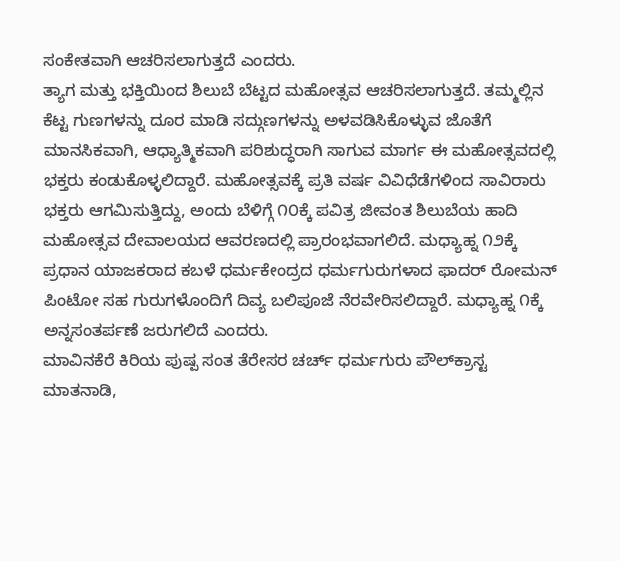ಸಂಕೇತವಾಗಿ ಆಚರಿಸಲಾಗುತ್ತದೆ ಎಂದರು.
ತ್ಯಾಗ ಮತ್ತು ಭಕ್ತಿಯಿಂದ ಶಿಲುಬೆ ಬೆಟ್ಟದ ಮಹೋತ್ಸವ ಆಚರಿಸಲಾಗುತ್ತದೆ. ತಮ್ಮಲ್ಲಿನ ಕೆಟ್ಟ ಗುಣಗಳನ್ನು ದೂರ ಮಾಡಿ ಸದ್ಗುಣಗಳನ್ನು ಅಳವಡಿಸಿಕೊಳ್ಳುವ ಜೊತೆಗೆ ಮಾನಸಿಕವಾಗಿ, ಆಧ್ಯಾತ್ಮಿಕವಾಗಿ ಪರಿಶುದ್ಧರಾಗಿ ಸಾಗುವ ಮಾರ್ಗ ಈ ಮಹೋತ್ಸವದಲ್ಲಿ ಭಕ್ತರು ಕಂಡುಕೊಳ್ಳಲಿದ್ದಾರೆ. ಮಹೋತ್ಸವಕ್ಕೆ ಪ್ರತಿ ವರ್ಷ ವಿವಿಧೆಡೆಗಳಿಂದ ಸಾವಿರಾರು ಭಕ್ತರು ಆಗಮಿಸುತ್ತಿದ್ದು, ಅಂದು ಬೆಳಿಗ್ಗೆ ೧೦ಕ್ಕೆ ಪವಿತ್ರ ಜೀವಂತ ಶಿಲುಬೆಯ ಹಾದಿ ಮಹೋತ್ಸವ ದೇವಾಲಯದ ಆವರಣದಲ್ಲಿ ಪ್ರಾರಂಭವಾಗಲಿದೆ. ಮಧ್ಯಾಹ್ನ ೧೨ಕ್ಕೆ ಪ್ರಧಾನ ಯಾಜಕರಾದ ಕಬಳೆ ಧರ್ಮಕೇಂದ್ರದ ಧರ್ಮಗುರುಗಳಾದ ಫಾದರ್ ರೋಮನ್ ಪಿಂಟೋ ಸಹ ಗುರುಗಳೊಂದಿಗೆ ದಿವ್ಯ ಬಲಿಪೂಜೆ ನೆರವೇರಿಸಲಿದ್ದಾರೆ. ಮಧ್ಯಾಹ್ನ ೧ಕ್ಕೆ ಅನ್ನಸಂತರ್ಪಣೆ ಜರುಗಲಿದೆ ಎಂದರು.
ಮಾವಿನಕೆರೆ ಕಿರಿಯ ಪುಷ್ಪ ಸಂತ ತೆರೇಸರ ಚರ್ಚ್ ಧರ್ಮಗುರು ಪೌಲ್‌ಕ್ರಾಸ್ಟ ಮಾತನಾಡಿ,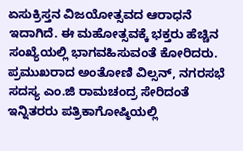ಏಸುಕ್ರಿಸ್ತನ ವಿಜಯೋತ್ಸವದ ಆರಾಧನೆ ಇದಾಗಿದೆ. ಈ ಮಹೋತ್ಸವಕ್ಕೆ ಭಕ್ತರು ಹೆಚ್ಚಿನ ಸಂಖ್ಯೆಯಲ್ಲಿ ಭಾಗವಹಿಸುವಂತೆ ಕೋರಿದರು.
ಪ್ರಮುಖರಾದ ಅಂತೋಣಿ ವಿಲ್ಸನ್, ನಗರಸಭೆ ಸದಸ್ಯ ಎಂ.ಜಿ ರಾಮಚಂದ್ರ ಸೇರಿದಂತೆ ಇನ್ನಿತರರು ಪತ್ರಿಕಾಗೋಷ್ಠಿಯಲ್ಲಿ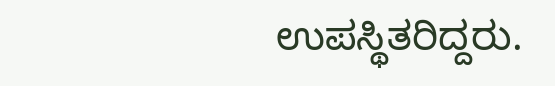ಉಪಸ್ಥಿತರಿದ್ದರು.